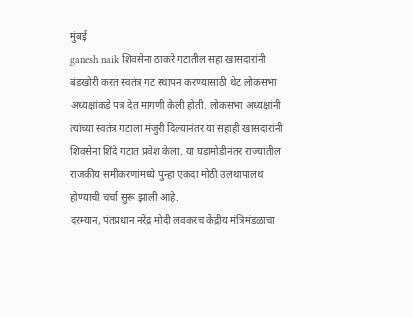मुंबई
ganesh naik शिवसेना ठाकरे गटातील सहा खासदारांनी बंडखोरी करत स्वतंत्र गट स्थापन करण्यासाठी थेट लोकसभा अध्यक्षांकडे पत्र देत मागणी केली होती. लोकसभा अध्यक्षांनी त्यांच्या स्वतंत्र गटाला मंजुरी दिल्यानंतर या सहाही खासदारांनी शिवसेना शिंदे गटात प्रवेश केला. या घडामोडीनंतर राज्यातील राजकीय समीकरणांमध्ये पुन्हा एकदा मोठी उलथापालथ होण्याची चर्चा सुरू झाली आहे.
दरम्यान, पंतप्रधान नरेंद्र मोदी लवकरच केंद्रीय मंत्रिमंडळाचा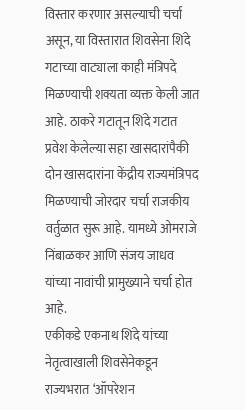विस्तार करणार असल्याची चर्चा असून, या विस्तारात शिवसेना शिंदे गटाच्या वाट्याला काही मंत्रिपदे मिळण्याची शक्यता व्यक्त केली जात आहे. ठाकरे गटातून शिंदे गटात प्रवेश केलेल्या सहा खासदारांपैकी दोन खासदारांना केंद्रीय राज्यमंत्रिपद मिळण्याची जोरदार चर्चा राजकीय वर्तुळात सुरू आहे. यामध्ये ओमराजे निंबाळकर आणि संजय जाधव यांच्या नावांची प्रामुख्याने चर्चा होत आहे.
एकीकडे एकनाथ शिंदे यांच्या नेतृत्वाखाली शिवसेनेकडून राज्यभरात ‘ऑपरेशन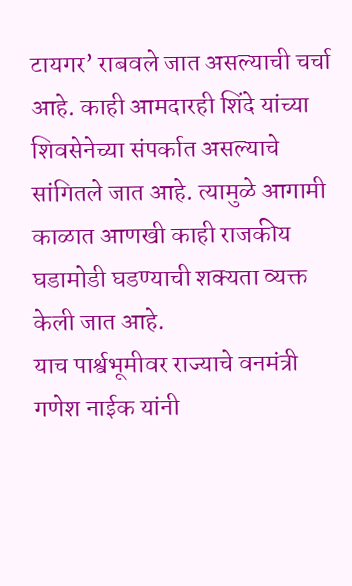टायगर’ राबवले जात असल्याची चर्चा आहे. काही आमदारही शिंदे यांच्या शिवसेनेच्या संपर्कात असल्याचे सांगितले जात आहे. त्यामुळे आगामी काळात आणखी काही राजकीय घडामोडी घडण्याची शक्यता व्यक्त केली जात आहे.
याच पार्श्वभूमीवर राज्याचे वनमंत्री गणेश नाईक यांनी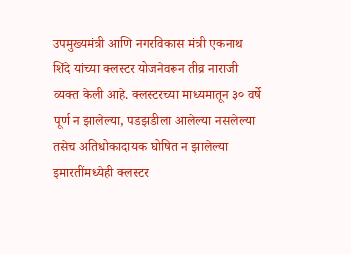उपमुख्यमंत्री आणि नगरविकास मंत्री एकनाथ शिंदे यांच्या क्लस्टर योजनेवरून तीव्र नाराजी व्यक्त केली आहे. क्लस्टरच्या माध्यमातून ३० वर्षे पूर्ण न झालेल्या, पडझडीला आलेल्या नसलेल्या तसेच अतिधोकादायक घोषित न झालेल्या इमारतींमध्येही क्लस्टर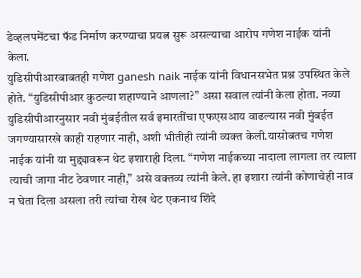डेव्हलपमेंटचा फॅड निर्माण करण्याचा प्रयत्न सुरू असल्याचा आरोप गणेश नाईक यांनी केला.
युडिसीपीआरबाबतही गणेश ganesh naik नाईक यांनी विधानसभेत प्रश्न उपस्थित केले होते. “युडिसीपीआर कुठल्या शहाण्याने आणला?” असा सवाल त्यांनी केला होता. नव्या युडिसीपीआरनुसार नवी मुंबईतील सर्व इमारतींचा एफएसआय वाढल्यास नवी मुंबईत जगण्यासारखे काही राहणार नाही, अशी भीतीही त्यांनी व्यक्त केली.यासोबतच गणेश नाईक यांनी या मुद्द्यावरून थेट इशाराही दिला. “गणेश नाईकच्या नादाला लागला तर त्याला त्याची जागा नीट ठेवणार नाही,” असे वक्तव्य त्यांनी केले. हा इशारा त्यांनी कोणाचेही नाव न घेता दिला असला तरी त्यांचा रोख थेट एकनाथ शिंदे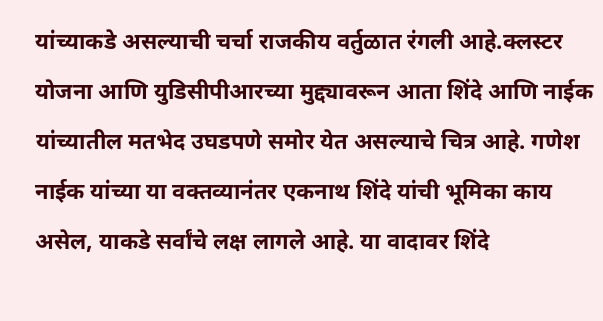यांच्याकडे असल्याची चर्चा राजकीय वर्तुळात रंगली आहे.क्लस्टर योजना आणि युडिसीपीआरच्या मुद्द्यावरून आता शिंदे आणि नाईक यांच्यातील मतभेद उघडपणे समोर येत असल्याचे चित्र आहे. गणेश नाईक यांच्या या वक्तव्यानंतर एकनाथ शिंदे यांची भूमिका काय असेल, याकडे सर्वांचे लक्ष लागले आहे. या वादावर शिंदे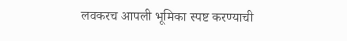लवकरच आपली भूमिका स्पष्ट करण्याची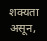शक्यता असून,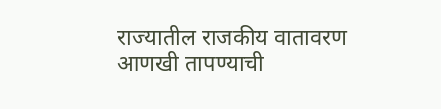राज्यातील राजकीय वातावरण आणखी तापण्याची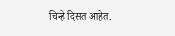चिन्हे दिसत आहेत.